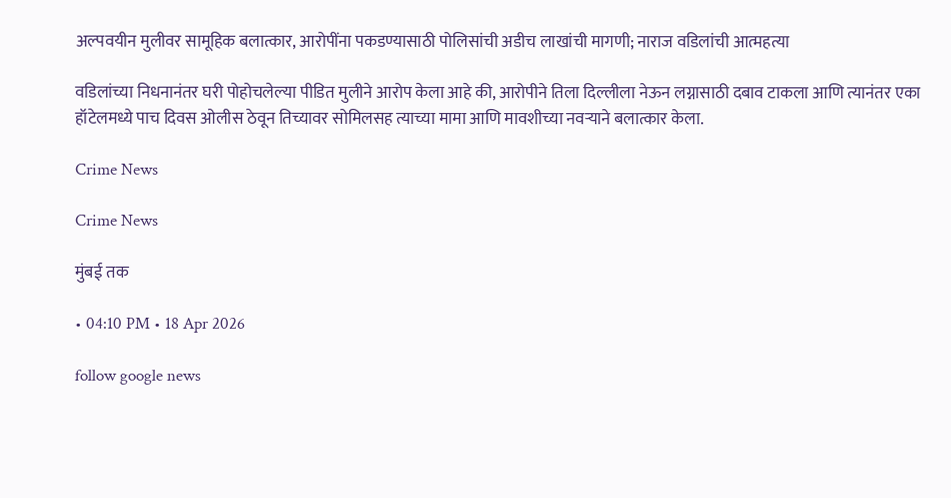अल्पवयीन मुलीवर सामूहिक बलात्कार, आरोपींना पकडण्यासाठी पोलिसांची अडीच लाखांची मागणी; नाराज वडिलांची आत्महत्या

वडिलांच्या निधनानंतर घरी पोहोचलेल्या पीडित मुलीने आरोप केला आहे की, आरोपीने तिला दिल्लीला नेऊन लग्नासाठी दबाव टाकला आणि त्यानंतर एका हॉटेलमध्ये पाच दिवस ओलीस ठेवून तिच्यावर सोमिलसह त्याच्या मामा आणि मावशीच्या नवऱ्याने बलात्कार केला.

Crime News

Crime News

मुंबई तक

• 04:10 PM • 18 Apr 2026

follow google news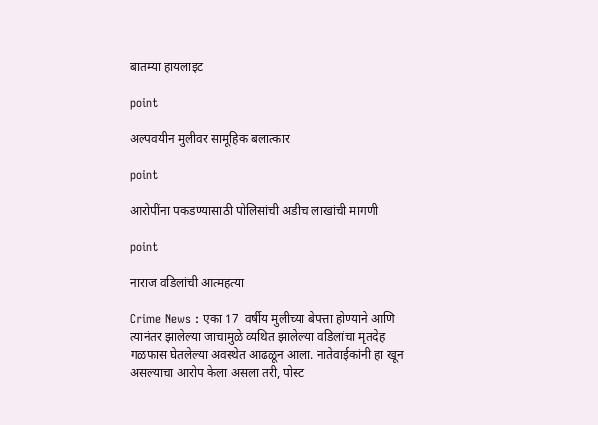बातम्या हायलाइट

point

अल्पवयीन मुलीवर सामूहिक बलात्कार

point

आरोपींना पकडण्यासाठी पोलिसांची अडीच लाखांची मागणी

point

नाराज वडिलांची आत्महत्या

Crime News : एका 17  वर्षीय मुलीच्या बेपत्ता होण्याने आणि त्यानंतर झालेल्या जाचामुळे व्यथित झालेल्या वडिलांचा मृतदेह गळफास घेतलेल्या अवस्थेत आढळून आला. नातेवाईकांनी हा खून असल्याचा आरोप केला असला तरी, पोस्ट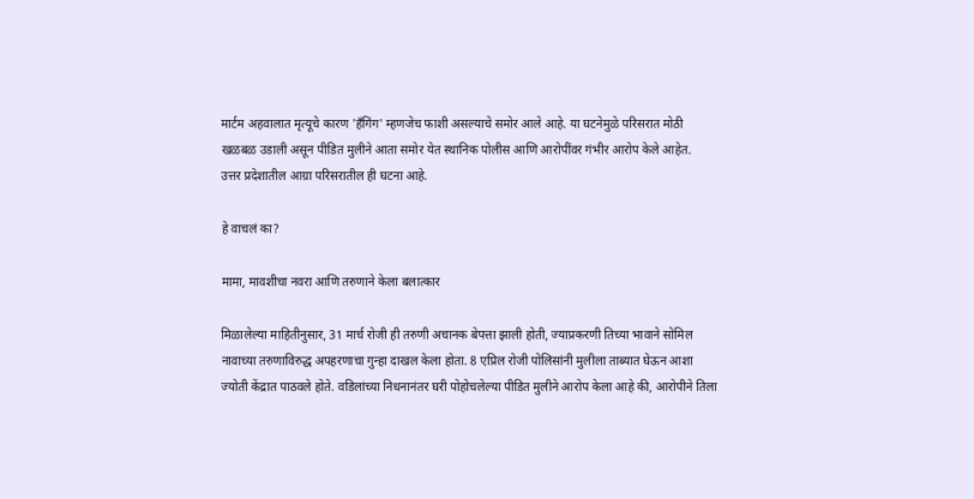मार्टम अहवालात मृत्यूचे कारण 'हँगिंग' म्हणजेच फाशी असल्याचे समोर आले आहे. या घटनेमुळे परिसरात मोठी खळबळ उडाली असून पीडित मुलीने आता समोर येत स्थानिक पोलीस आणि आरोपींवर गंभीर आरोप केले आहेत.  उत्तर प्रदेशातील आग्रा परिसरातील ही घटना आहे.

हे वाचलं का?

मामा, मावशीचा नवरा आणि तरुणाने केला बलात्कार

मिळालेल्या माहितीनुसार, 31 मार्च रोजी ही तरुणी अचानक बेपत्ता झाली होती, ज्याप्रकरणी तिच्या भावाने सोमिल नावाच्या तरुणाविरुद्ध अपहरणाचा गुन्हा दाखल केला होता. 8 एप्रिल रोजी पोलिसांनी मुलीला ताब्यात घेऊन आशा ज्योती केंद्रात पाठवले होते. वडिलांच्या निधनानंतर घरी पोहोचलेल्या पीडित मुलीने आरोप केला आहे की, आरोपीने तिला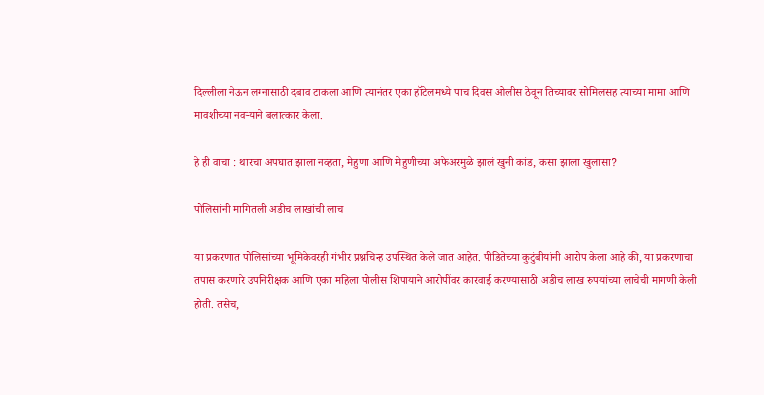दिल्लीला नेऊन लग्नासाठी दबाव टाकला आणि त्यानंतर एका हॉटेलमध्ये पाच दिवस ओलीस ठेवून तिच्यावर सोमिलसह त्याच्या मामा आणि मावशीच्या नवऱ्याने बलात्कार केला.

हे ही वाचा : थारचा अपघात झाला नव्हता, मेहुणा आणि मेहुणीच्या अफेअरमुळे झालं खुनी कांड, कसा झाला खुलासा?

पोलिसांनी मागितली अडीच लाखांची लाच

या प्रकरणात पोलिसांच्या भूमिकेवरही गंभीर प्रश्नचिन्ह उपस्थित केले जात आहेत. पीडितेच्या कुटुंबीयांनी आरोप केला आहे की, या प्रकरणाचा तपास करणारे उपनिरीक्षक आणि एका महिला पोलीस शिपायाने आरोपींवर कारवाई करण्यासाठी अडीच लाख रुपयांच्या लाचेची मागणी केली होती. तसेच,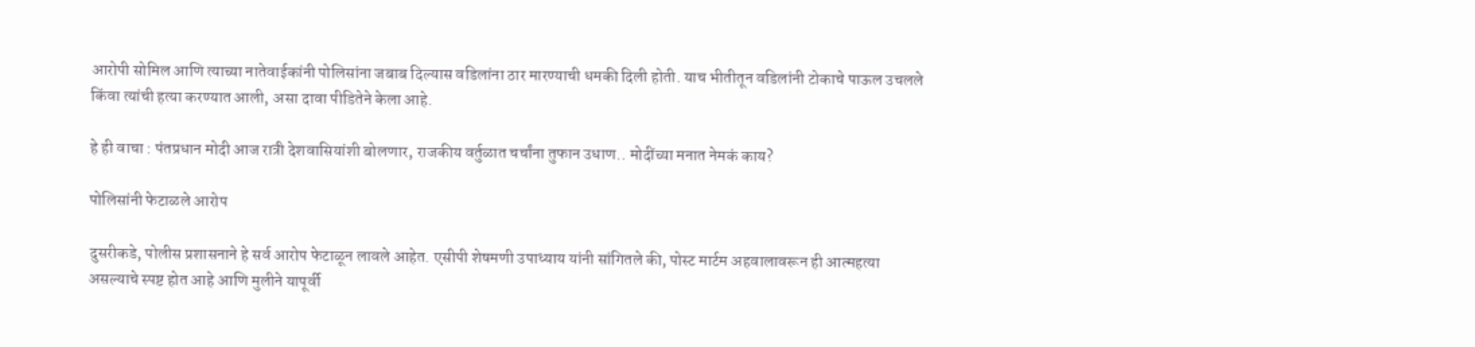आरोपी सोमिल आणि त्याच्या नातेवाईकांनी पोलिसांना जबाब दिल्यास वडिलांना ठार मारण्याची धमकी दिली होती. याच भीतीतून वडिलांनी टोकाचे पाऊल उचलले किंवा त्यांची हत्या करण्यात आली, असा दावा पीडितेने केला आहे.

हे ही वाचा : पंतप्रधान मोदी आज रात्री देशवासियांशी बोलणार, राजकीय वर्तुळात चर्चांना तुफान उधाण.. मोदींच्या मनात नेमकं काय?

पोलिसांनी फेटाळले आरोप

दुसरीकडे, पोलीस प्रशासनाने हे सर्व आरोप फेटाळून लावले आहेत. एसीपी शेषमणी उपाध्याय यांनी सांगितले की, पोस्ट मार्टम अहवालावरून ही आत्महत्या असल्याचे स्पष्ट होत आहे आणि मुलीने यापूर्वी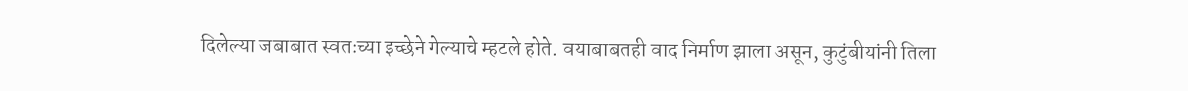दिलेल्या जबाबात स्वतःच्या इच्छेने गेल्याचे म्हटले होते. वयाबाबतही वाद निर्माण झाला असून, कुटुंबीयांनी तिला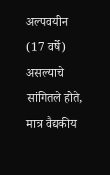अल्पवयीन (17 वर्षे) असल्याचे सांगितले होते, मात्र वैद्यकीय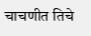चाचणीत तिचे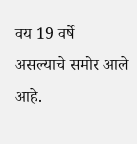वय 19 वर्षे असल्याचे समोर आले आहे.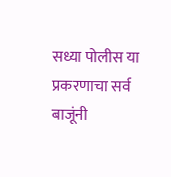सध्या पोलीस या प्रकरणाचा सर्व बाजूंनी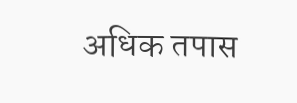अधिक तपास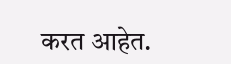करत आहेत.